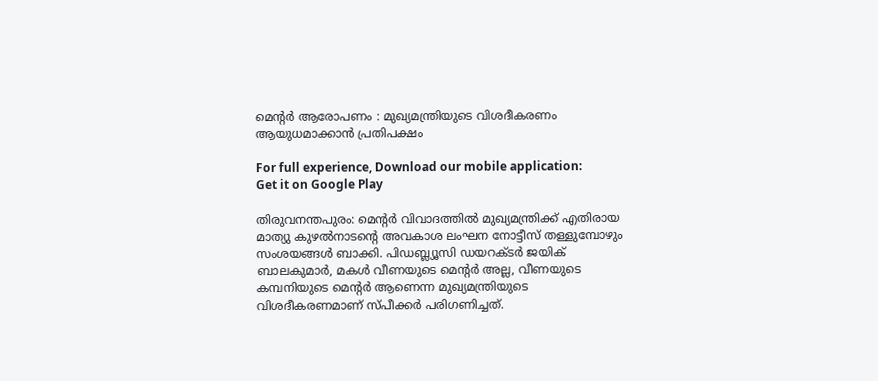മെന്റർ ആരോപണം : മുഖ്യമന്ത്രിയുടെ വിശദീകരണം ആയുധമാക്കാൻ പ്രതിപക്ഷം

For full experience, Download our mobile application:
Get it on Google Play

തിരുവനന്തപുരം: മെന്റർ വിവാദത്തിൽ മുഖ്യമന്ത്രിക്ക് എതിരായ മാത്യു കുഴൽനാടന്റെ അവകാശ ലംഘന നോട്ടീസ് തള്ളുമ്പോഴും സംശയങ്ങൾ ബാക്കി. പിഡബ്ല്യൂസി ഡയറക്ടർ ജയിക് ബാലകുമാർ, മകൾ വീണയുടെ മെന്റർ അല്ല, വീണയുടെ കമ്പനിയുടെ മെന്റർ ആണെന്ന മുഖ്യമന്ത്രിയുടെ വിശദീകരണമാണ് സ്പീക്കർ പരിഗണിച്ചത്.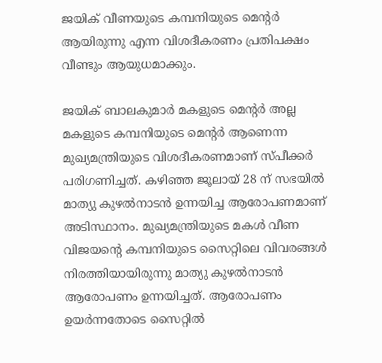ജയിക് വീണയുടെ കമ്പനിയുടെ മെന്റർ ആയിരുന്നു എന്ന വിശദീകരണം പ്രതിപക്ഷം വീണ്ടും ആയുധമാക്കും.

ജയിക് ബാലകുമാർ മകളുടെ മെന്റർ അല്ല മകളുടെ കമ്പനിയുടെ മെന്റർ ആണെന്ന മുഖ്യമന്ത്രിയുടെ വിശദീകരണമാണ് സ്പീക്കർ പരിഗണിച്ചത്. കഴിഞ്ഞ ജൂലായ് 28 ന് സഭയിൽ മാത്യു കുഴൽനാടൻ ഉന്നയിച്ച ആരോപണമാണ് അടിസ്ഥാനം. മുഖ്യമന്ത്രിയുടെ മകൾ വീണ വിജയന്‍റെ കമ്പനിയുടെ സൈറ്റിലെ വിവരങ്ങൾ നിരത്തിയായിരുന്നു മാത്യു കുഴൽനാടൻ ആരോപണം ഉന്നയിച്ചത്. ആരോപണം ഉയർന്നതോടെ സൈറ്റിൽ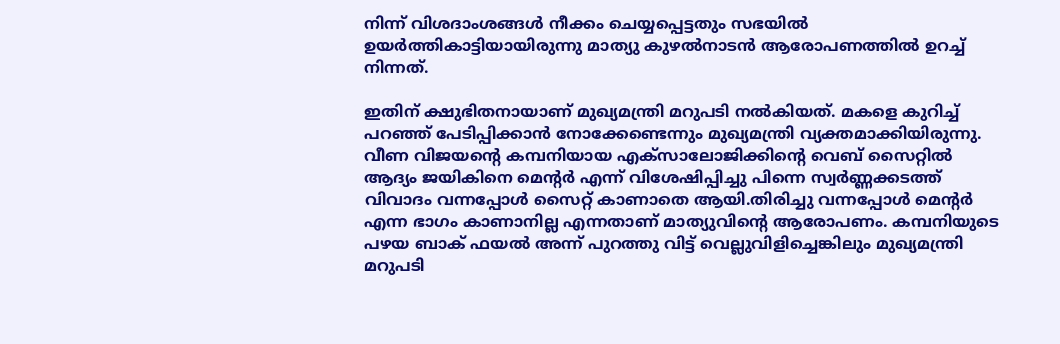നിന്ന് വിശദാംശങ്ങൾ നീക്കം ചെയ്യപ്പെട്ടതും സഭയിൽ ഉയർത്തികാട്ടിയായിരുന്നു മാത്യു കുഴൽനാടൻ ആരോപണത്തിൽ ഉറച്ച് നിന്നത്.

ഇതിന് ക്ഷുഭിതനായാണ് മുഖ്യമന്ത്രി മറുപടി നൽകിയത്. മകളെ കുറിച്ച് പറഞ്ഞ് പേടിപ്പിക്കാൻ നോക്കേണ്ടെന്നും മുഖ്യമന്ത്രി വ്യക്തമാക്കിയിരുന്നു. വീണ വിജയന്റെ കമ്പനിയായ എക്സാലോജിക്കിന്റെ വെബ് സൈറ്റിൽ ആദ്യം ജയികിനെ മെന്റർ എന്ന് വിശേഷിപ്പിച്ചു പിന്നെ സ്വർണ്ണക്കടത്ത് വിവാദം വന്നപ്പോൾ സൈറ്റ് കാണാതെ ആയി.തിരിച്ചു വന്നപ്പോൾ മെന്റർ എന്ന ഭാഗം കാണാനില്ല എന്നതാണ് മാത്യുവിന്റെ ആരോപണം. കമ്പനിയുടെ പഴയ ബാക് ഫയൽ അന്ന് പുറത്തു വിട്ട് വെല്ലുവിളിച്ചെങ്കിലും മുഖ്യമന്ത്രി മറുപടി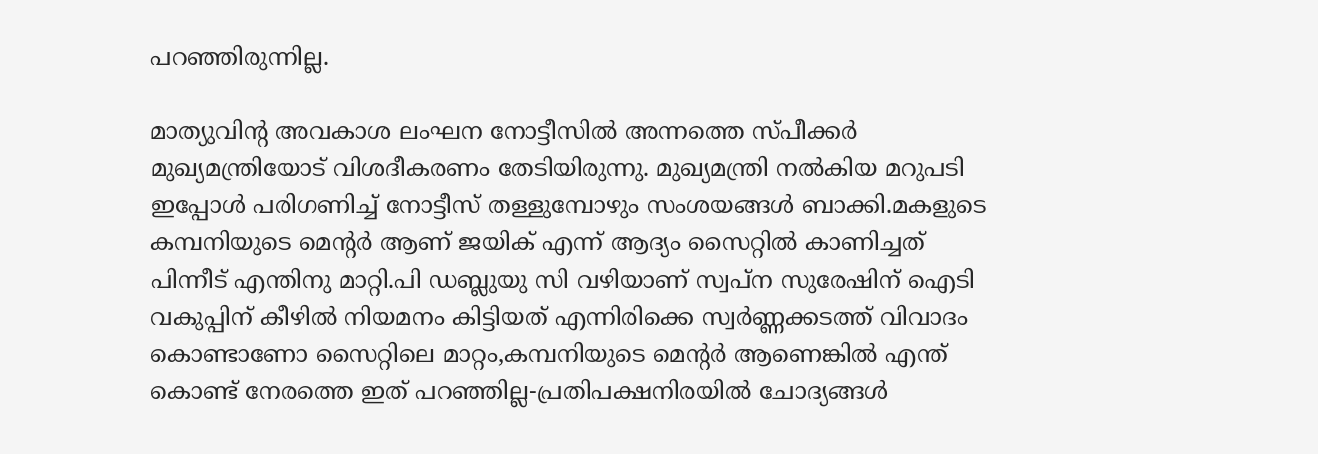പറഞ്ഞിരുന്നില്ല.

മാത്യുവിന്റ അവകാശ ലംഘന നോട്ടീസിൽ അന്നത്തെ സ്പീക്കർ മുഖ്യമന്ത്രിയോട് വിശദീകരണം തേടിയിരുന്നു. മുഖ്യമന്ത്രി നൽകിയ മറുപടി ഇപ്പോൾ പരിഗണിച്ച് നോട്ടീസ് തള്ളുമ്പോഴും സംശയങ്ങൾ ബാക്കി.മകളുടെ കമ്പനിയുടെ മെന്റർ ആണ് ജയിക് എന്ന് ആദ്യം സൈറ്റിൽ കാണിച്ചത് പിന്നീട് എന്തിനു മാറ്റി.പി ഡബ്ലുയു സി വഴിയാണ് സ്വപ്ന സുരേഷിന് ഐടി വകുപ്പിന് കീഴിൽ നിയമനം കിട്ടിയത് എന്നിരിക്കെ സ്വർണ്ണക്കടത്ത് വിവാദം കൊണ്ടാണോ സൈറ്റിലെ മാറ്റം,കമ്പനിയുടെ മെന്റർ ആണെങ്കിൽ എന്ത് കൊണ്ട് നേരത്തെ ഇത് പറഞ്ഞില്ല-പ്രതിപക്ഷനിരയിൽ ചോദ്യങ്ങൾ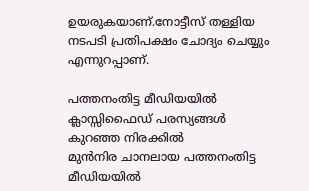ഉയരുകയാണ്.നോട്ടീസ് തള്ളിയ നടപടി പ്രതിപക്ഷം ചോദ്യം ചെയ്യും എന്നുറപ്പാണ്.

പത്തനംതിട്ട മീഡിയയില്‍ ക്ലാസ്സിഫൈഡ് പരസ്യങ്ങള്‍ കുറഞ്ഞ നിരക്കില്‍
മുന്‍നിര ചാനലായ പത്തനംതിട്ട മീഡിയയില്‍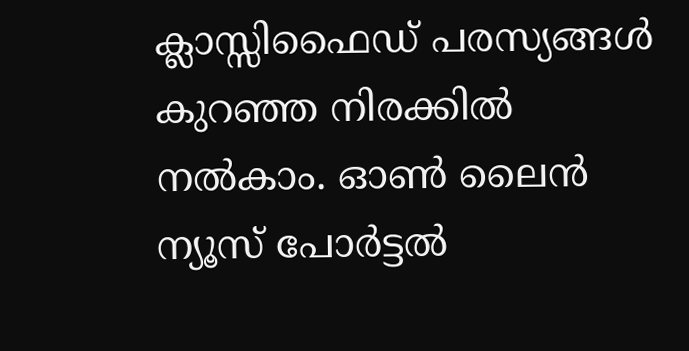ക്ലാസ്സിഫൈഡ് പരസ്യങ്ങള്‍ കുറഞ്ഞ നിരക്കില്‍ നല്‍കാം. ഓണ്‍ ലൈന്‍ ന്യൂസ് പോര്‍ട്ടല്‍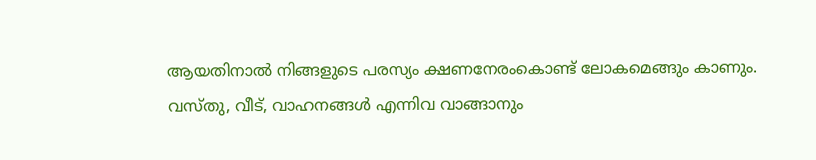ആയതിനാല്‍ നിങ്ങളുടെ പരസ്യം ക്ഷണനേരംകൊണ്ട് ലോകമെങ്ങും കാണും. വസ്തു, വീട്, വാഹനങ്ങള്‍ എന്നിവ വാങ്ങാനും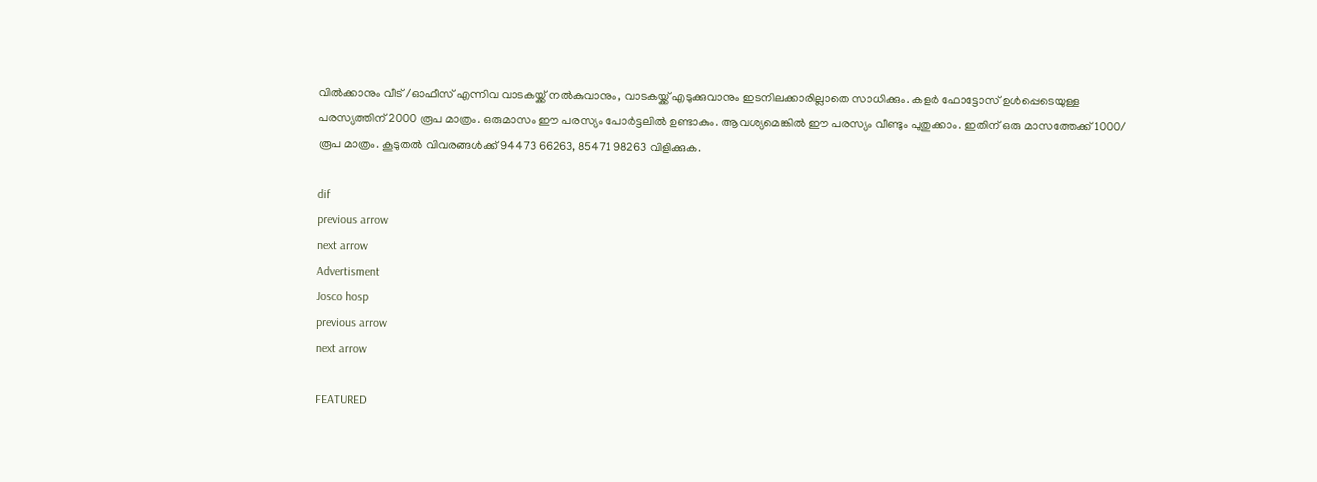വില്‍ക്കാനും വീട് /ഓഫീസ് എന്നിവ വാടകയ്ക്ക് നല്‍കുവാനും, വാടകയ്ക്ക് എടുക്കുവാനും ഇടനിലക്കാരില്ലാതെ സാധിക്കും. കളര്‍ ഫോട്ടോസ് ഉള്‍പ്പെടെയുള്ള പരസ്യത്തിന് 2000 രൂപ മാത്രം. ഒരുമാസം ഈ പരസ്യം പോര്‍ട്ടലില്‍ ഉണ്ടാകും. ആവശ്യമെങ്കില്‍ ഈ പരസ്യം വീണ്ടും പുതുക്കാം. ഇതിന് ഒരു മാസത്തേക്ക് 1000/ രൂപ മാത്രം. കൂടുതല്‍ വിവരങ്ങള്‍ക്ക് 94473 66263, 85471 98263 വിളിക്കുക.

dif
previous arrow
next arrow
Advertisment
Josco hosp
previous arrow
next arrow

FEATURED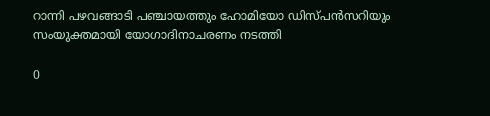റാന്നി പഴവങ്ങാടി പഞ്ചായത്തും ഹോമിയോ ഡിസ്പന്‍സറിയും സംയുക്തമായി യോഗാദിനാചരണം നടത്തി

0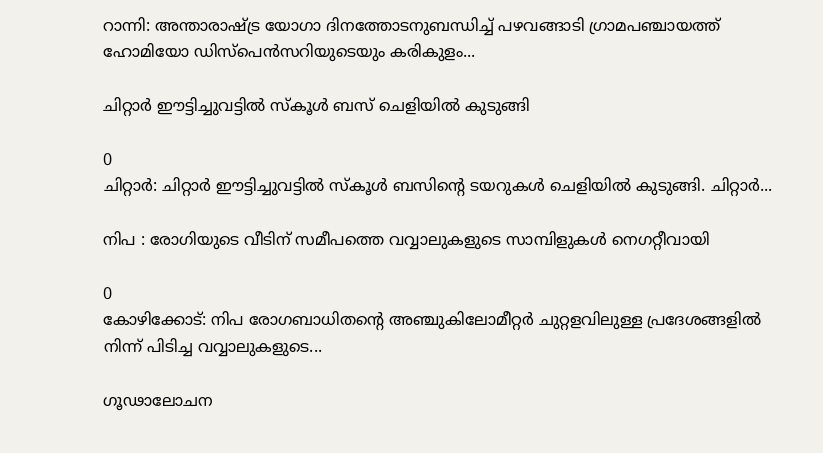റാന്നി: അന്താരാഷ്ട്ര യോഗാ ദിനത്തോടനുബന്ധിച്ച് പഴവങ്ങാടി ഗ്രാമപഞ്ചായത്ത് ഹോമിയോ ഡിസ്പെൻസറിയുടെയും കരികുളം...

ചിറ്റാര്‍ ഈട്ടിച്ചുവട്ടില്‍ സ്കൂള്‍ ബസ് ചെളിയില്‍ കുടുങ്ങി

0
ചിറ്റാര്‍: ചിറ്റാര്‍ ഈട്ടിച്ചുവട്ടില്‍ സ്കൂള്‍ ബസിന്റെ ടയറുകള്‍ ചെളിയില്‍ കുടുങ്ങി. ചിറ്റാര്‍...

നിപ : രോഗിയുടെ വീടിന് സമീപത്തെ വവ്വാലുകളുടെ സാമ്പിളുകൾ നെഗറ്റീവായി

0
കോഴിക്കോട്: നിപ രോഗബാധിതന്റെ അഞ്ചുകിലോമീറ്റര്‍ ചുറ്റളവിലുള്ള പ്രദേശങ്ങളില്‍ നിന്ന് പിടിച്ച വവ്വാലുകളുടെ...

ഗൂഢാലോചന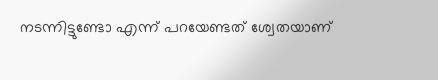നടന്നിട്ടുണ്ടോ എന്ന് പറയേണ്ടത് ശ്വേതയാണ്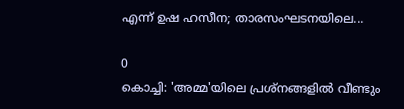എന്ന് ഉഷ ഹസീന; താരസംഘടനയിലെ...

0
കൊച്ചി: 'അമ്മ'യിലെ പ്രശ്‌നങ്ങളില്‍ വീണ്ടും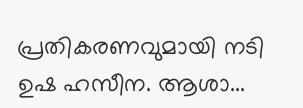പ്രതികരണവുമായി നടി ഉഷ ഹസീന. ആശാ...